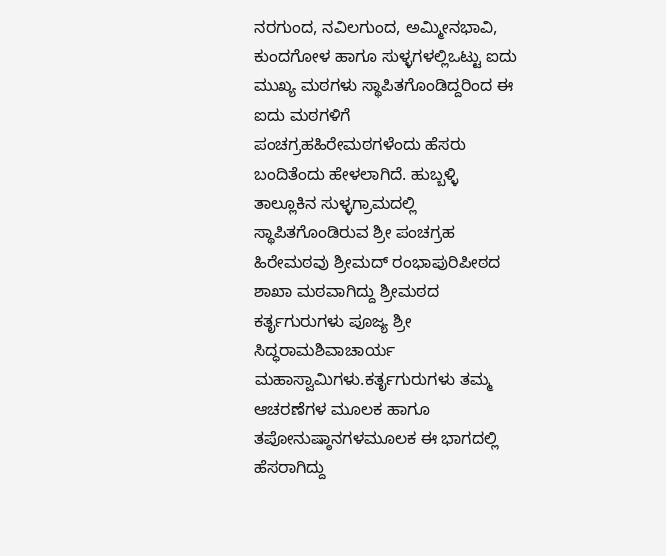ನರಗುಂದ, ನವಿಲಗುಂದ, ಅಮ್ಮೀನಭಾವಿ, ಕುಂದಗೋಳ ಹಾಗೂ ಸುಳ್ಳಗಳಲ್ಲಿಒಟ್ಟು ಐದು ಮುಖ್ಯ ಮಠಗಳು ಸ್ಥಾಪಿತಗೊಂಡಿದ್ದರಿಂದ ಈ ಐದು ಮಠಗಳಿಗೆ ಪಂಚಗ್ರಹಹಿರೇಮಠಗಳೆಂದು ಹೆಸರು ಬಂದಿತೆಂದು ಹೇಳಲಾಗಿದೆ. ಹುಬ್ಬಳ್ಳಿ ತಾಲ್ಲೂಕಿನ ಸುಳ್ಳಗ್ರಾಮದಲ್ಲಿ ಸ್ಥಾಪಿತಗೊಂಡಿರುವ ಶ್ರೀ ಪಂಚಗ್ರಹ ಹಿರೇಮಠವು ಶ್ರೀಮದ್ ರಂಭಾಪುರಿಪೀಠದ ಶಾಖಾ ಮಠವಾಗಿದ್ದು ಶ್ರೀಮಠದ ಕರ್ತೃಗುರುಗಳು ಪೂಜ್ಯ ಶ್ರೀ ಸಿದ್ಧರಾಮಶಿವಾಚಾರ್ಯ ಮಹಾಸ್ವಾಮಿಗಳು.ಕರ್ತೃಗುರುಗಳು ತಮ್ಮ ಆಚರಣೆಗಳ ಮೂಲಕ ಹಾಗೂ ತಪೋನುಷ್ಠಾನಗಳಮೂಲಕ ಈ ಭಾಗದಲ್ಲಿ ಹೆಸರಾಗಿದ್ದು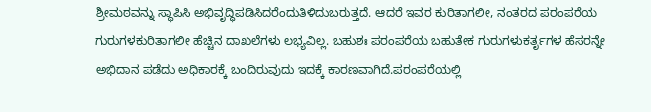ಶ್ರೀಮಠವನ್ನು ಸ್ಥಾಪಿಸಿ ಅಭಿವೃದ್ಧಿಪಡಿಸಿದರೆಂದುತಿಳಿದುಬರುತ್ತದೆ. ಆದರೆ ಇವರ ಕುರಿತಾಗಲೀ, ನಂತರದ ಪರಂಪರೆಯ ಗುರುಗಳಕುರಿತಾಗಲೀ ಹೆಚ್ಚಿನ ದಾಖಲೆಗಳು ಲಭ್ಯವಿಲ್ಲ. ಬಹುಶಃ ಪರಂಪರೆಯ ಬಹುತೇಕ ಗುರುಗಳುಕರ್ತೃಗಳ ಹೆಸರನ್ನೇ ಅಭಿದಾನ ಪಡೆದು ಅಧಿಕಾರಕ್ಕೆ ಬಂದಿರುವುದು ಇದಕ್ಕೆ ಕಾರಣವಾಗಿದೆ.ಪರಂಪರೆಯಲ್ಲಿ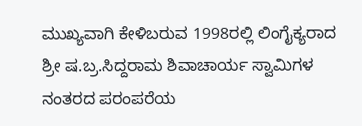ಮುಖ್ಯವಾಗಿ ಕೇಳಿಬರುವ 1998ರಲ್ಲಿ ಲಿಂಗೈಕ್ಯರಾದ ಶ್ರೀ ಷ.ಬ್ರ.ಸಿದ್ದರಾಮ ಶಿವಾಚಾರ್ಯ ಸ್ವಾಮಿಗಳ ನಂತರದ ಪರಂಪರೆಯ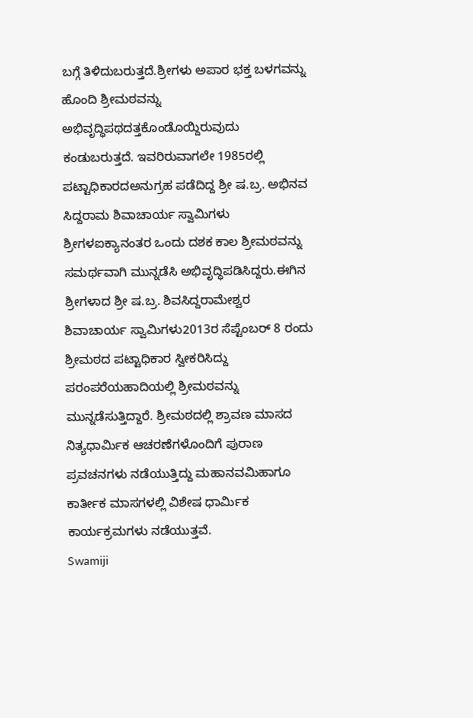ಬಗ್ಗೆ ತಿಳಿದುಬರುತ್ತದೆ.ಶ್ರೀಗಳು ಅಪಾರ ಭಕ್ತ ಬಳಗವನ್ನು ಹೊಂದಿ ಶ್ರೀಮಠವನ್ನು ಅಭಿವೃದ್ಧಿಪಥದತ್ತಕೊಂಡೊಯ್ದಿರುವುದು ಕಂಡುಬರುತ್ತದೆ. ಇವರಿರುವಾಗಲೇ 1985ರಲ್ಲಿ ಪಟ್ಟಾಧಿಕಾರದಅನುಗ್ರಹ ಪಡೆದಿದ್ದ ಶ್ರೀ ಷ.ಬ್ರ. ಅಭಿನವ ಸಿದ್ದರಾಮ ಶಿವಾಚಾರ್ಯ ಸ್ವಾಮಿಗಳು ಶ್ರೀಗಳಐಕ್ಯಾನಂತರ ಒಂದು ದಶಕ ಕಾಲ ಶ್ರೀಮಠವನ್ನು ಸಮರ್ಥವಾಗಿ ಮುನ್ನಡೆಸಿ ಅಭಿವೃದ್ಧಿಪಡಿಸಿದ್ದರು.ಈಗಿನ ಶ್ರೀಗಳಾದ ಶ್ರೀ ಷ.ಬ್ರ. ಶಿವಸಿದ್ದರಾಮೇಶ್ವರ ಶಿವಾಚಾರ್ಯ ಸ್ವಾಮಿಗಳು2013ರ ಸೆಪ್ಟೆಂಬರ್ 8 ರಂದು ಶ್ರೀಮಠದ ಪಟ್ಟಾಧಿಕಾರ ಸ್ವೀಕರಿಸಿದ್ದು ಪರಂಪರೆಯಹಾದಿಯಲ್ಲಿ ಶ್ರೀಮಠವನ್ನು ಮುನ್ನಡೆಸುತ್ತಿದ್ದಾರೆ. ಶ್ರೀಮಠದಲ್ಲಿ ಶ್ರಾವಣ ಮಾಸದ ನಿತ್ಯಧಾರ್ಮಿಕ ಆಚರಣೆಗಳೊಂದಿಗೆ ಪುರಾಣ ಪ್ರವಚನಗಳು ನಡೆಯುತ್ತಿದ್ದು ಮಹಾನವಮಿಹಾಗೂ ಕಾರ್ತೀಕ ಮಾಸಗಳಲ್ಲಿ ವಿಶೇಷ ಧಾರ್ಮಿಕ ಕಾರ್ಯಕ್ರಮಗಳು ನಡೆಯುತ್ತವೆ.
Swamiji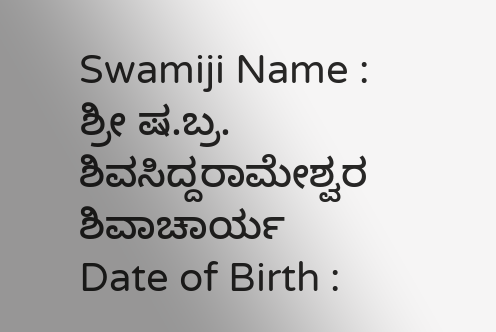Swamiji Name :
ಶ್ರೀ ಷ.ಬ್ರ. ಶಿವಸಿದ್ದರಾಮೇಶ್ವರ ಶಿವಾಚಾರ್ಯ
Date of Birth :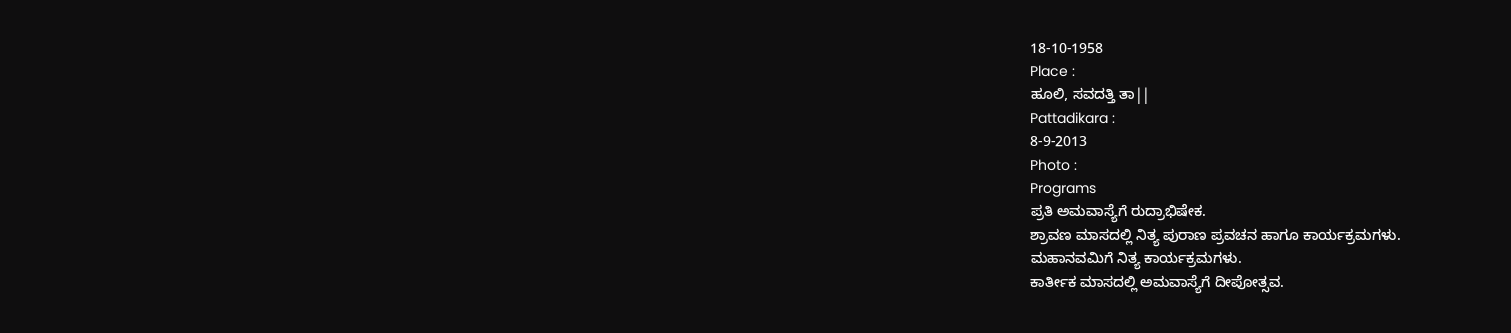18-10-1958
Place :
ಹೂಲಿ, ಸವದತ್ತಿ ತಾ||
Pattadikara :
8-9-2013
Photo :
Programs
ಪ್ರತಿ ಅಮವಾಸ್ಯೆಗೆ ರುದ್ರಾಭಿಷೇಕ.
ಶ್ರಾವಣ ಮಾಸದಲ್ಲಿ ನಿತ್ಯ ಪುರಾಣ ಪ್ರವಚನ ಹಾಗೂ ಕಾರ್ಯಕ್ರಮಗಳು.
ಮಹಾನವಮಿಗೆ ನಿತ್ಯ ಕಾರ್ಯಕ್ರಮಗಳು.
ಕಾರ್ತೀಕ ಮಾಸದಲ್ಲಿ ಅಮವಾಸ್ಯೆಗೆ ದೀಪೋತ್ಸವ.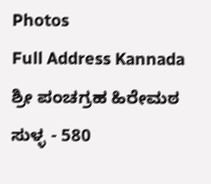Photos
Full Address Kannada
ಶ್ರೀ ಪಂಚಗ್ರಹ ಹಿರೇಮಠ
ಸುಳ್ಳ - 580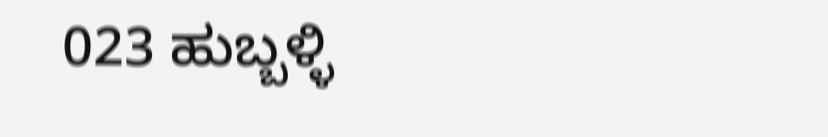023 ಹುಬ್ಬಳ್ಳಿ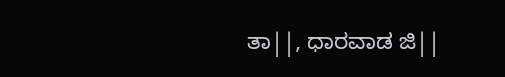ತಾ||, ಧಾರವಾಡ ಜಿ||